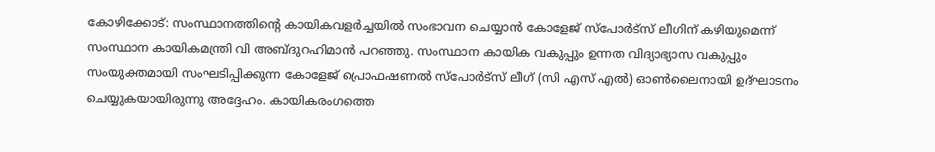കോഴിക്കോട്: സംസ്ഥാനത്തിന്റെ കായികവളർച്ചയിൽ സംഭാവന ചെയ്യാൻ കോളേജ് സ്പോർട്സ് ലീഗിന് കഴിയുമെന്ന് സംസ്ഥാന കായികമന്ത്രി വി അബ്ദുറഹിമാൻ പറഞ്ഞു. സംസ്ഥാന കായിക വകുപ്പും ഉന്നത വിദ്യാഭ്യാസ വകുപ്പും സംയുക്തമായി സംഘടിപ്പിക്കുന്ന കോളേജ് പ്രൊഫഷണൽ സ്പോർട്സ് ലീഗ് (സി എസ് എൽ) ഓൺലൈനായി ഉദ്ഘാടനം ചെയ്യുകയായിരുന്നു അദ്ദേഹം. കായികരംഗത്തെ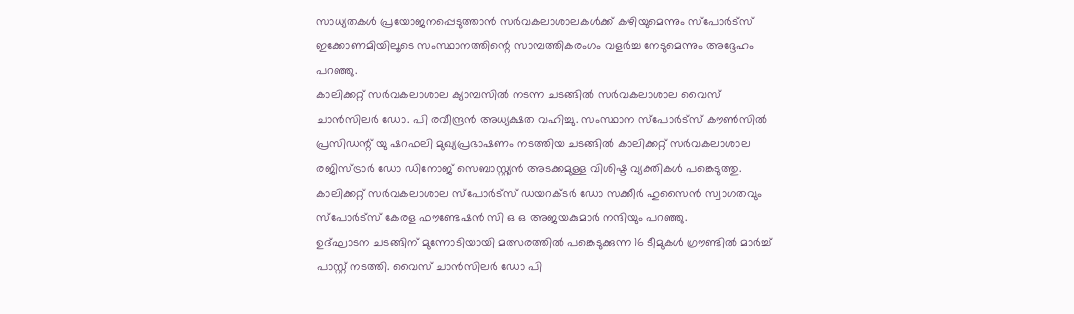സാധ്യതകൾ പ്രയോജനപ്പെടുത്താൻ സർവകലാശാലകൾക്ക് കഴിയുമെന്നും സ്പോർട്സ് ഇക്കോണമിയിലൂടെ സംസ്ഥാനത്തിന്റെ സാമ്പത്തികരംഗം വളർച്ച നേടുമെന്നും അദ്ദേഹം പറഞ്ഞു.
കാലിക്കറ്റ് സർവകലാശാല ക്യാമ്പസിൽ നടന്ന ചടങ്ങിൽ സർവകലാശാല വൈസ് ചാൻസിലർ ഡോ. പി രവീന്ദ്രൻ അധ്യക്ഷത വഹിച്ചു. സംസ്ഥാന സ്പോർട്സ് കൗൺസിൽ പ്രസിഡന്റ് യു ഷറഫലി മുഖ്യപ്രഭാഷണം നടത്തിയ ചടങ്ങിൽ കാലിക്കറ്റ് സർവകലാശാല രജിസ്ട്രാർ ഡോ ഡിനോജ് സെബാസ്റ്റ്യൻ അടക്കമുള്ള വിശിഷ്ട വ്യക്തികൾ പങ്കെടുത്തു. കാലിക്കറ്റ് സർവകലാശാല സ്പോർട്സ് ഡയറക്ടർ ഡോ സക്കീർ ഹുസൈൻ സ്വാഗതവും സ്പോർട്സ് കേരള ഫൗണ്ടേഷൻ സി ഒ ഒ അജയകുമാർ നന്ദിയും പറഞ്ഞു.
ഉദ്ഘാടന ചടങ്ങിന് മുന്നോടിയായി മത്സരത്തിൽ പങ്കെടുക്കുന്ന 16 ടീമുകൾ ഗ്രൗണ്ടിൽ മാർച്ച് പാസ്റ്റ് നടത്തി. വൈസ് ചാൻസിലർ ഡോ പി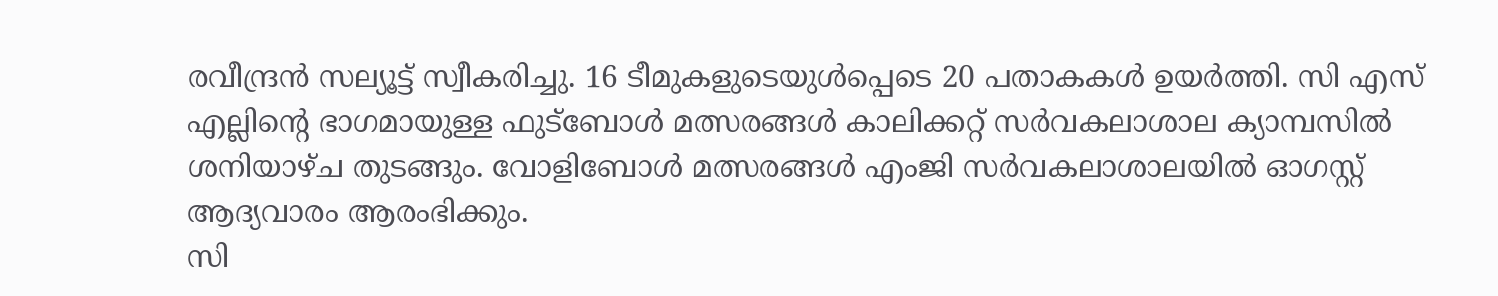രവീന്ദ്രൻ സല്യൂട്ട് സ്വീകരിച്ചു. 16 ടീമുകളുടെയുൾപ്പെടെ 20 പതാകകൾ ഉയർത്തി. സി എസ് എല്ലിന്റെ ഭാഗമായുള്ള ഫുട്ബോൾ മത്സരങ്ങൾ കാലിക്കറ്റ് സർവകലാശാല ക്യാമ്പസിൽ ശനിയാഴ്ച തുടങ്ങും. വോളിബോൾ മത്സരങ്ങൾ എംജി സർവകലാശാലയിൽ ഓഗസ്റ്റ് ആദ്യവാരം ആരംഭിക്കും.
സി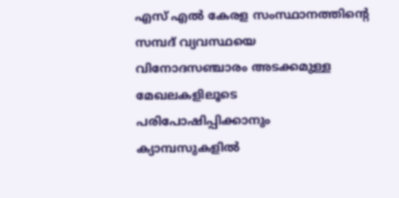എസ് എൽ കേരള സംസ്ഥാനത്തിന്റെ സമ്പദ് വ്യവസ്ഥയെ വിനോദസഞ്ചാരം അടക്കമുള്ള മേഖലകളിലൂടെ പരിപോഷിപ്പിക്കാനും ക്യാമ്പസുകളിൽ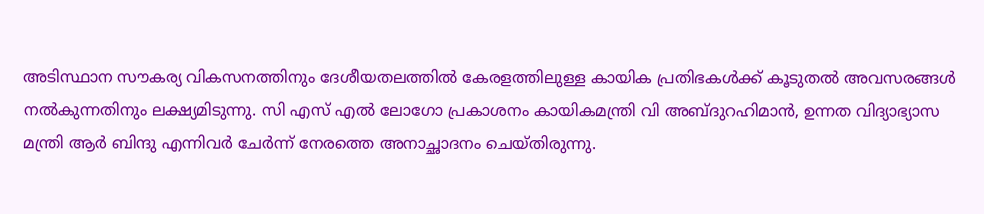അടിസ്ഥാന സൗകര്യ വികസനത്തിനും ദേശീയതലത്തിൽ കേരളത്തിലുള്ള കായിക പ്രതിഭകൾക്ക് കൂടുതൽ അവസരങ്ങൾ നൽകുന്നതിനും ലക്ഷ്യമിടുന്നു. സി എസ് എൽ ലോഗോ പ്രകാശനം കായികമന്ത്രി വി അബ്ദുറഹിമാൻ, ഉന്നത വിദ്യാഭ്യാസ മന്ത്രി ആർ ബിന്ദു എന്നിവർ ചേർന്ന് നേരത്തെ അനാച്ഛാദനം ചെയ്തിരുന്നു.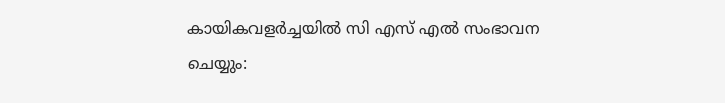കായികവളർച്ചയിൽ സി എസ് എൽ സംഭാവന ചെയ്യും: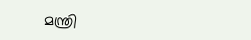മന്ത്രി